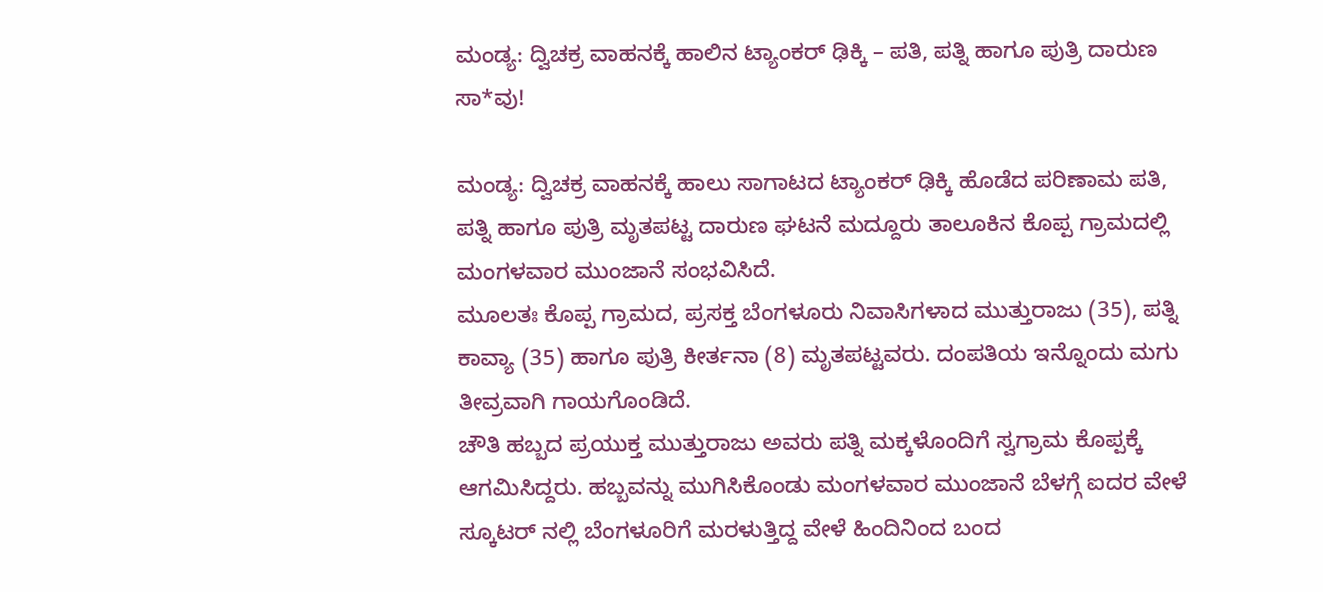ಮಂಡ್ಯ: ದ್ವಿಚಕ್ರ ವಾಹನಕ್ಕೆ ಹಾಲಿನ ಟ್ಯಾಂಕರ್ ಢಿಕ್ಕಿ – ಪತಿ, ಪತ್ನಿ ಹಾಗೂ ಪುತ್ರಿ ದಾರುಣ ಸಾ*ವು!

ಮಂಡ್ಯ: ದ್ವಿಚಕ್ರ ವಾಹನಕ್ಕೆ ಹಾಲು ಸಾಗಾಟದ ಟ್ಯಾಂಕರ್ ಢಿಕ್ಕಿ ಹೊಡೆದ ಪರಿಣಾಮ ಪತಿ, ಪತ್ನಿ ಹಾಗೂ ಪುತ್ರಿ ಮೃತಪಟ್ಟ ದಾರುಣ ಘಟನೆ ಮದ್ದೂರು ತಾಲೂಕಿನ ಕೊಪ್ಪ ಗ್ರಾಮದಲ್ಲಿ ಮಂಗಳವಾರ ಮುಂಜಾನೆ ಸಂಭವಿಸಿದೆ.
ಮೂಲತಃ ಕೊಪ್ಪ ಗ್ರಾಮದ, ಪ್ರಸಕ್ತ ಬೆಂಗಳೂರು ನಿವಾಸಿಗಳಾದ ಮುತ್ತುರಾಜು (35), ಪತ್ನಿ ಕಾವ್ಯಾ (35) ಹಾಗೂ ಪುತ್ರಿ ಕೀರ್ತನಾ (8) ಮೃತಪಟ್ಟವರು. ದಂಪತಿಯ ಇನ್ನೊಂದು ಮಗು ತೀವ್ರವಾಗಿ ಗಾಯಗೊಂಡಿದೆ.
ಚೌತಿ ಹಬ್ಬದ ಪ್ರಯುಕ್ತ ಮುತ್ತುರಾಜು ಅವರು ಪತ್ನಿ ಮಕ್ಕಳೊಂದಿಗೆ ಸ್ವಗ್ರಾಮ ಕೊಪ್ಪಕ್ಕೆ ಆಗಮಿಸಿದ್ದರು. ಹಬ್ಬವನ್ನು ಮುಗಿಸಿಕೊಂಡು ಮಂಗಳವಾರ ಮುಂಜಾನೆ ಬೆಳಗ್ಗೆ ಐದರ ವೇಳೆ ಸ್ಕೂಟರ್ ನಲ್ಲಿ ಬೆಂಗಳೂರಿಗೆ ಮರಳುತ್ತಿದ್ದ ವೇಳೆ ಹಿಂದಿನಿಂದ ಬಂದ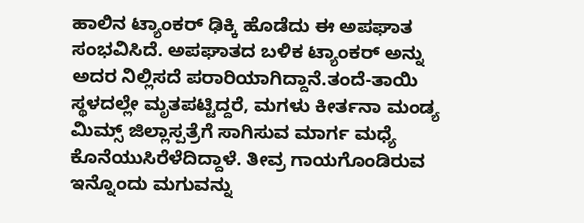ಹಾಲಿನ ಟ್ಯಾಂಕರ್ ಢಿಕ್ಕಿ ಹೊಡೆದು ಈ ಅಪಘಾತ ಸಂಭವಿಸಿದೆ. ಅಪಘಾತದ ಬಳಿಕ ಟ್ಯಾಂಕರ್ ಅನ್ನು ಅದರ ನಿಲ್ಲಿಸದೆ ಪರಾರಿಯಾಗಿದ್ದಾನೆ.ತಂದೆ-ತಾಯಿ ಸ್ಥಳದಲ್ಲೇ ಮೃತಪಟ್ಟಿದ್ದರೆ, ಮಗಳು ಕೀರ್ತನಾ ಮಂಡ್ಯ ಮಿಮ್ಸ್ ಜಿಲ್ಲಾಸ್ಪತ್ರೆಗೆ ಸಾಗಿಸುವ ಮಾರ್ಗ ಮಧ್ಯೆ ಕೊನೆಯುಸಿರೆಳೆದಿದ್ದಾಳೆ. ತೀವ್ರ ಗಾಯಗೊಂಡಿರುವ ಇನ್ನೊಂದು ಮಗುವನ್ನು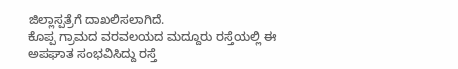ಜಿಲ್ಲಾಸ್ಪತ್ರೆಗೆ ದಾಖಲಿಸಲಾಗಿದೆ.
ಕೊಪ್ಪ ಗ್ರಾಮದ ವರವಲಯದ ಮದ್ದೂರು ರಸ್ತೆಯಲ್ಲಿ ಈ ಅಪಘಾತ ಸಂಭವಿಸಿದ್ದು ರಸ್ತೆ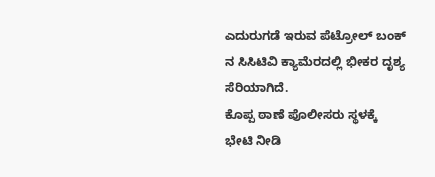ಎದುರುಗಡೆ ಇರುವ ಪೆಟ್ರೋಲ್ ಬಂಕ್ ನ ಸಿಸಿಟಿವಿ ಕ್ಯಾಮೆರದಲ್ಲಿ ಭೀಕರ ದೃಶ್ಯ ಸೆರಿಯಾಗಿದೆ.
ಕೊಪ್ಪ ಠಾಣೆ ಪೊಲೀಸರು ಸ್ಥಳಕ್ಕೆ ಭೇಟಿ ನೀಡಿ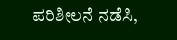ಪರಿಶೀಲನೆ ನಡೆಸಿ,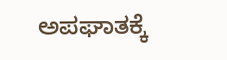ಅಪಘಾತಕ್ಕೆ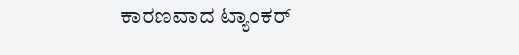ಕಾರಣವಾದ ಟ್ಯಾಂಕರ್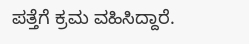ಪತ್ತೆಗೆ ಕ್ರಮ ವಹಿಸಿದ್ದಾರೆ.